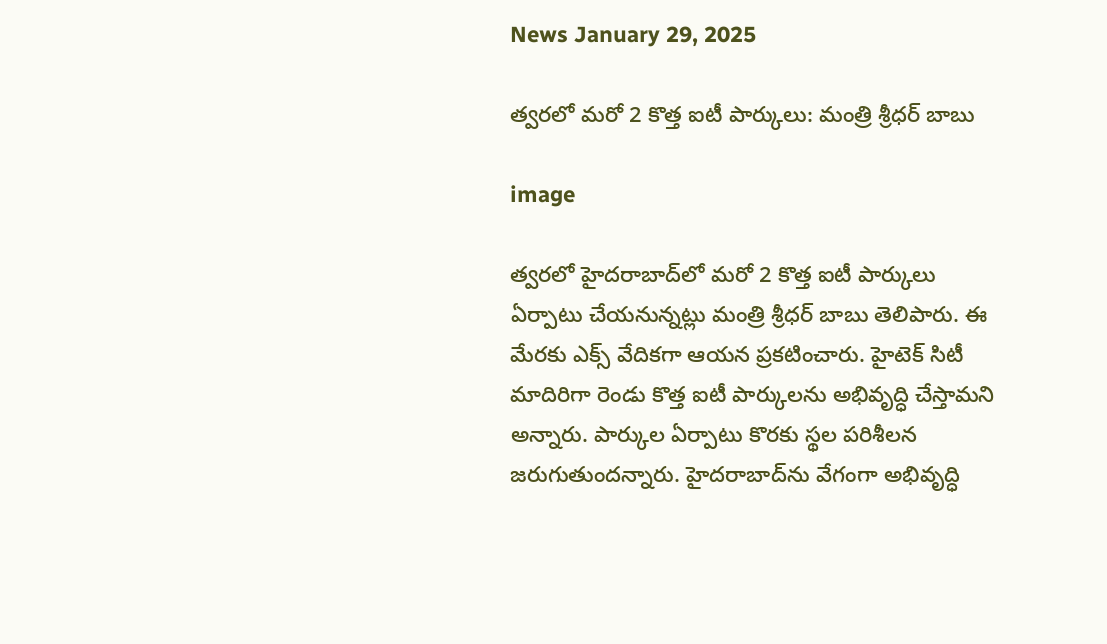News January 29, 2025

త్వరలో మరో 2 కొత్త ఐటీ పార్కులు: మంత్రి శ్రీధర్ బాబు

image

త్వరలో హైదరాబాద్‌లో మరో 2 కొత్త ఐటీ పార్కులు ఏర్పాటు చేయనున్నట్లు మంత్రి శ్రీధర్ బాబు తెలిపారు. ఈ మేరకు ఎక్స్ వేదికగా ఆయన ప్రకటించారు. హైటెక్ సిటీ మాదిరిగా రెండు కొత్త ఐటీ పార్కులను అభివృద్ధి చేస్తామని అన్నారు. పార్కుల ఏర్పాటు కొరకు స్థల పరిశీలన జరుగుతుందన్నారు. హైదరాబాద్‌ను వేగంగా అభివృద్ధి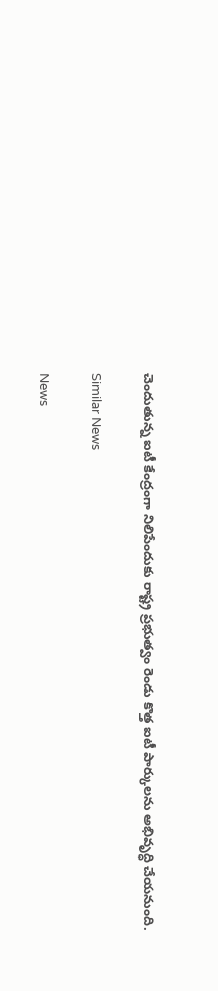చెందుతున్న ఐటీ కేంద్రంగా నిలిపేందుకు రాష్ట్ర ప్రభుత్వం రెండు కొత్త ఐటీ పార్కులను అభివృద్ధి చేయనుంది.

Similar News

News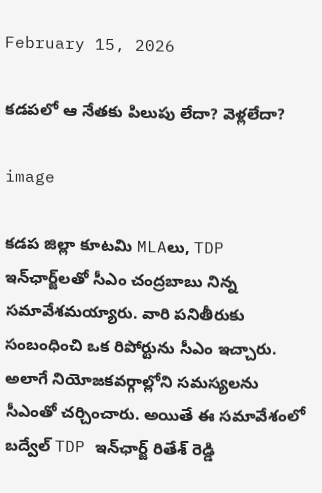February 15, 2026

కడపలో ఆ నేతకు పిలుపు లేదా? వెళ్లలేదా?

image

కడప జిల్లా కూటమి MLAలు, TDP ఇన్‌ఛార్జ్‌లతో సీఎం చంద్రబాబు నిన్న సమావేశమయ్యారు. వారి పనితీరుకు సంబంధించి ఒక రిపోర్టును సీఎం ఇచ్చారు. అలాగే నియోజకవర్గాల్లోని సమస్యలను సీఎంతో చర్చించారు. అయితే ఈ సమావేశంలో బద్వేల్ TDP ఇన్‌ఛార్జ్ రితేశ్ రెడ్డి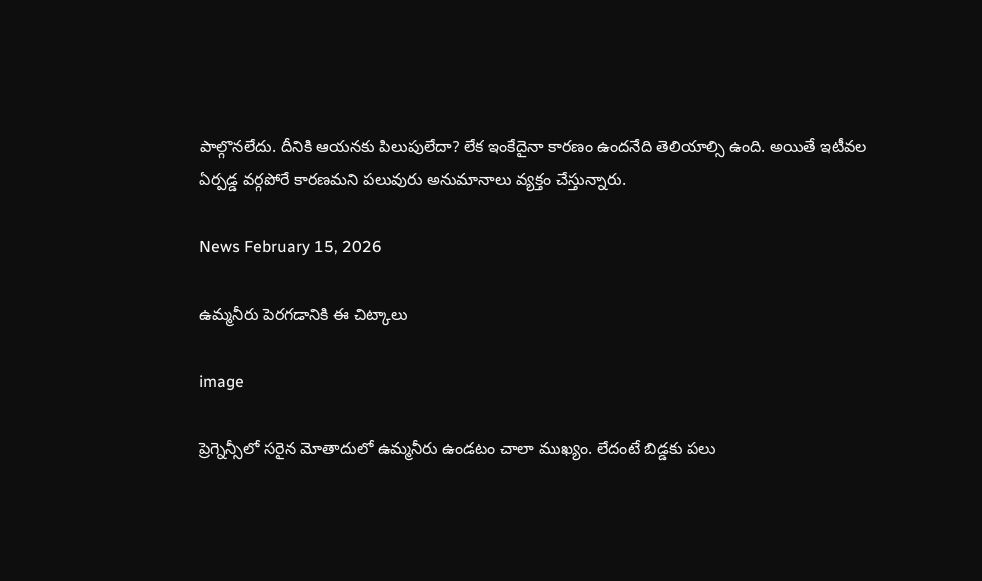పాల్గొనలేదు. దీనికి ఆయనకు పిలుపులేదా? లేక ఇంకేదైనా కారణం ఉందనేది తెలియాల్సి ఉంది. అయితే ఇటీవల ఏర్పడ్డ వర్గపోరే కారణమని పలువురు అనుమానాలు వ్యక్తం చేస్తున్నారు.

News February 15, 2026

ఉమ్మనీరు పెరగడానికి ఈ చిట్కాలు

image

ప్రెగ్నెన్సీలో సరైన మోతాదులో ఉమ్మనీరు ఉండటం చాలా ముఖ్యం. లేదంటే బిడ్డకు పలు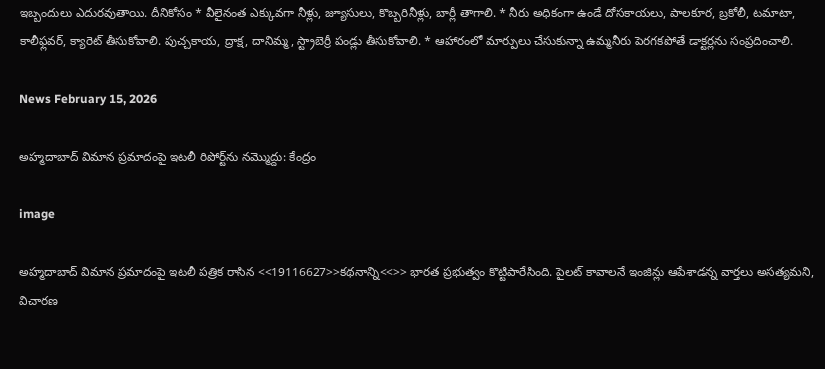ఇబ్బందులు ఎదురవుతాయి. దీనికోసం * వీలైనంత ఎక్కువగా నీళ్లు, జ్యూసులు, కొబ్బరినీళ్లు, బార్లీ తాగాలి. * నీరు అధికంగా ఉండే దోసకాయలు, పాలకూర, బ్రకోలీ, టమాటా, కాలీఫ్లవర్, క్యారెట్ తీసుకోవాలి. పుచ్చకాయ, ద్రాక్ష, దానిమ్మ, స్ట్రాబెర్రీ పండ్లు తీసుకోవాలి. * ఆహారంలో మార్పులు చేసుకున్నా ఉమ్మనీరు పెరగకపోతే డాక్టర్లను సంప్రదించాలి.

News February 15, 2026

అహ్మదాబాద్ విమాన ప్రమాదంపై ఇటలీ రిపోర్ట్‌ను నమ్మొద్దు: కేంద్రం

image

అహ్మదాబాద్ విమాన ప్రమాదంపై ఇటలీ పత్రిక రాసిన <<19116627>>కథనాన్ని<<>> భారత ప్రభుత్వం కొట్టిపారేసింది. పైలట్ కావాలనే ఇంజిన్లు ఆపేశాడన్న వార్తలు అసత్యమని, విచారణ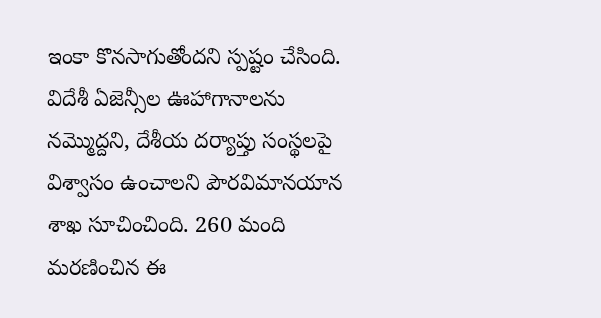ఇంకా కొనసాగుతోందని స్పష్టం చేసింది. విదేశీ ఏజెన్సీల ఊహాగానాలను నమ్మొద్దని, దేశీయ దర్యాప్తు సంస్థలపై విశ్వాసం ఉంచాలని పౌరవిమానయాన శాఖ సూచించింది. 260 మంది మరణించిన ఈ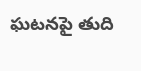ఘటనపై తుది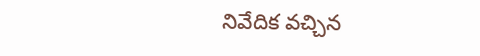నివేదిక వచ్చిన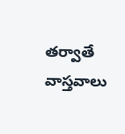తర్వాతే వాస్తవాలు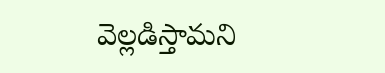వెల్లడిస్తామని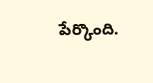పేర్కొంది.